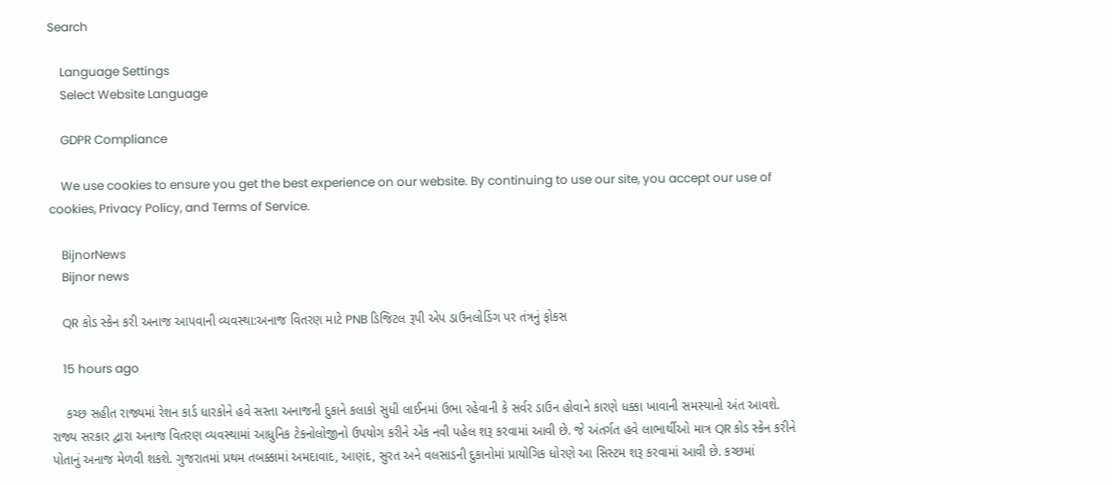Search

    Language Settings
    Select Website Language

    GDPR Compliance

    We use cookies to ensure you get the best experience on our website. By continuing to use our site, you accept our use of cookies, Privacy Policy, and Terms of Service.

    BijnorNews
    Bijnor news

    QR કોડ સ્કેન કરી અનાજ આપવાની વ્યવસ્થા:અનાજ વિતરણ માટે PNB ડિજિટલ રૂપી એપ ડાઉનલોડિંગ પર તંત્રનું ફોકસ

    15 hours ago

    કચ્છ સહીત રાજ્યમાં રેશન કાર્ડ ધારકોને હવે સસ્તા અનાજની દુકાને કલાકો સુધી લાઈનમાં ઉભા રહેવાની કે સર્વર ડાઉન હોવાને કારણે ધક્કા ખાવાની સમસ્યાનો અંત આવશે. રાજ્ય સરકાર દ્વારા અનાજ વિતરણ વ્યવસ્થામાં આધુનિક ટેકનોલોજીનો ઉપયોગ કરીને એક નવી પહેલ શરૂ કરવામાં આવી છે. જે અંતર્ગત હવે લાભાર્થીઓ માત્ર QR કોડ સ્કેન કરીને પોતાનું અનાજ મેળવી શકશે. ગુજરાતમાં પ્રથમ તબક્કામાં અમદાવાદ, આણંદ, સુરત અને વલસાડની દુકાનોમાં પ્રાયોગિક ધોરણે આ સિસ્ટમ શરૂ કરવામાં આવી છે. કચ્છમાં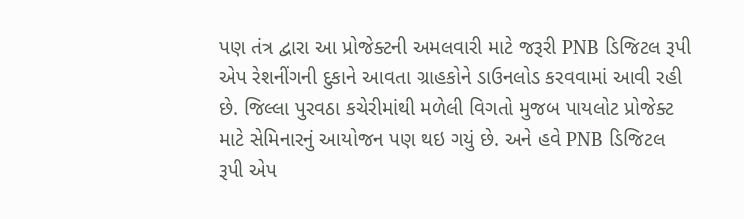પણ તંત્ર દ્વારા આ પ્રોજેક્ટની અમલવારી માટે જરૂરી PNB ડિજિટલ રૂપી એપ રેશનીંગની દુકાને આવતા ગ્રાહકોને ડાઉનલોડ કરવવામાં આવી રહી છે. જિલ્લા પુરવઠા કચેરીમાંથી મળેલી વિગતો મુજબ પાયલોટ પ્રોજેક્ટ માટે સેમિનારનું આયોજન પણ થઇ ગયું છે. અને હવે PNB ડિજિટલ રૂપી એપ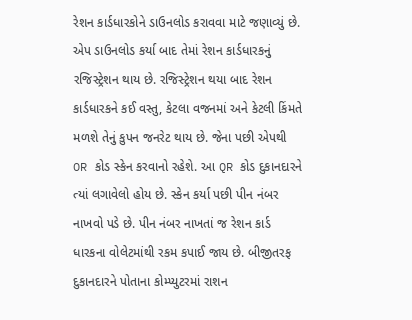રેશન કાર્ડધારકોને ડાઉનલોડ કરાવવા માટે જણાવ્યું છે. એપ ડાઉનલોડ કર્યા બાદ તેમાં રેશન કાર્ડધારકનું રજિસ્ટ્રેશન થાય છે. રજિસ્ટ્રેશન થયા બાદ રેશન કાર્ડધારકને કઈ વસ્તુ, કેટલા વજનમાં અને કેટલી કિંમતે મળશે તેનું કુપન જનરેટ થાય છે. જેના પછી એપથી OR કોડ સ્કેન કરવાનો રહેશે. આ QR કોડ દુકાનદારને ત્યાં લગાવેલો હોય છે. સ્કેન કર્યા પછી પીન નંબર નાખવો પડે છે. પીન નંબર નાખતાં જ રેશન કાર્ડ ધારકના વોલેટમાંથી રકમ કપાઈ જાય છે. બીજીતરફ દુકાનદારને પોતાના કોમ્પ્યુટરમાં રાશન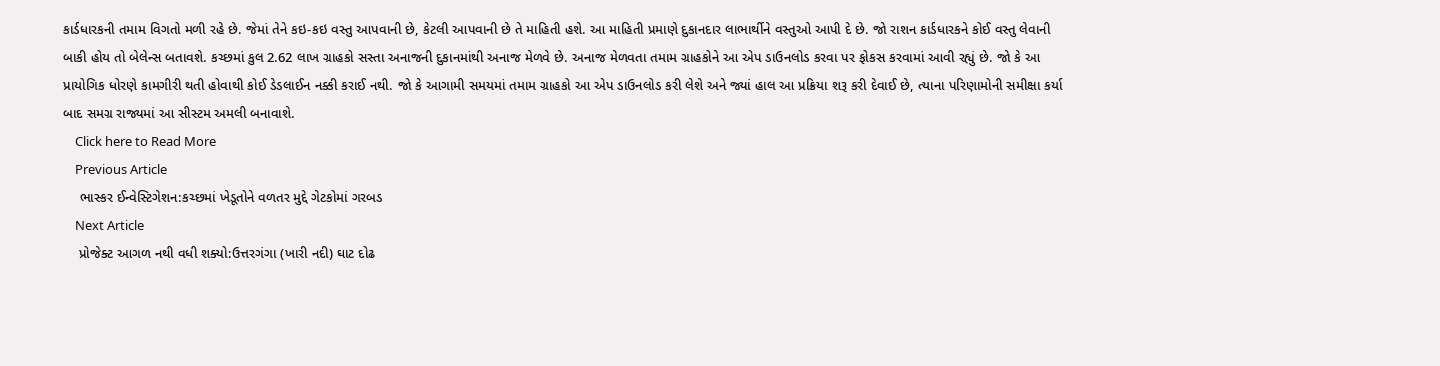કાર્ડધારકની તમામ વિગતો મળી રહે છે. જેમાં તેને કઇ-કઇ વસ્તુ આપવાની છે, કેટલી આપવાની છે તે માહિતી હશે. આ માહિતી પ્રમાણે દુકાનદાર લાભાર્થીને વસ્તુઓ આપી દે છે. જો રાશન કાર્ડધારકને કોઈ વસ્તુ લેવાની બાકી હોય તો બેલેન્સ બતાવશે. કચ્છમાં કુલ 2.62 લાખ ગ્રાહકો સસ્તા અનાજની દુકાનમાંથી અનાજ મેળવે છે. અનાજ મેળવતા તમામ ગ્રાહકોને આ એપ ડાઉનલોડ કરવા પર ફોકસ કરવામાં આવી રહ્યું છે. જો કે આ પ્રાયોગિક ધોરણે કામગીરી થતી હોવાથી કોઈ ડેડલાઈન નક્કી કરાઈ નથી. જો કે આગામી સમયમાં તમામ ગ્રાહકો આ એપ ડાઉનલોડ કરી લેશે અને જ્યાં હાલ આ પ્રક્રિયા શરૂ કરી દેવાઈ છે, ત્યાના પરિણામોની સમીક્ષા કર્યા બાદ સમગ્ર રાજ્યમાં આ સીસ્ટમ અમલી બનાવાશે.
    Click here to Read More
    Previous Article
    ભાસ્કર ઈન્વેસ્ટિગેશન:કચ્છમાં ખેડૂતોને વળતર મુદ્દે ગેટકોમાં ગરબડ
    Next Article
    પ્રોજેક્ટ આગળ નથી વધી શક્યો:ઉત્તરગંગા (ખારી નદી) ઘાટ દોઢ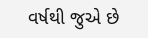વર્ષથી જુએ છે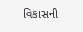વિકાસની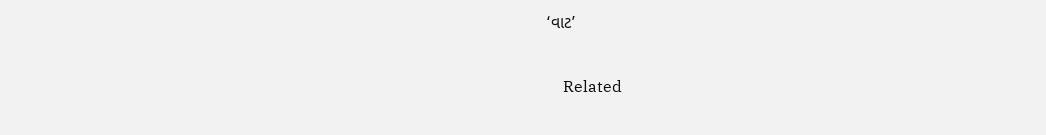‘વાટ’

    Related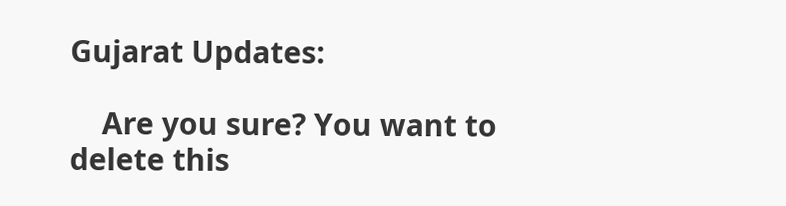Gujarat Updates:

    Are you sure? You want to delete this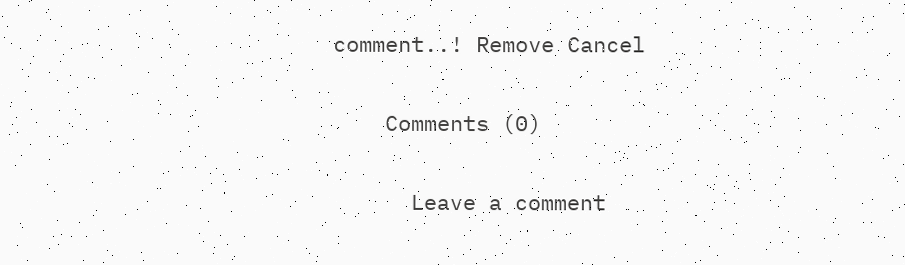comment..! Remove Cancel

    Comments (0)

      Leave a comment